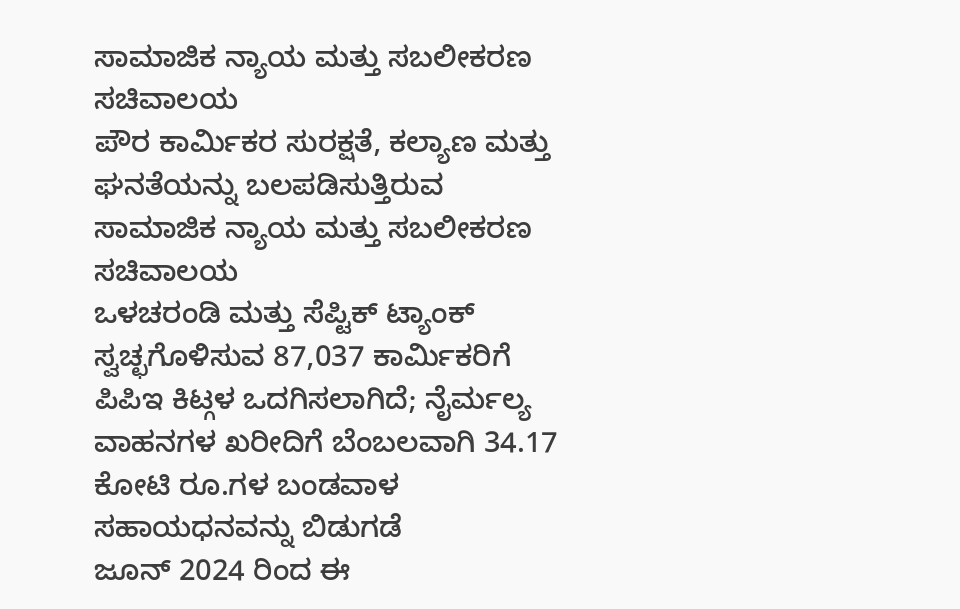ಸಾಮಾಜಿಕ ನ್ಯಾಯ ಮತ್ತು ಸಬಲೀಕರಣ ಸಚಿವಾಲಯ
ಪೌರ ಕಾರ್ಮಿಕರ ಸುರಕ್ಷತೆ, ಕಲ್ಯಾಣ ಮತ್ತು ಘನತೆಯನ್ನು ಬಲಪಡಿಸುತ್ತಿರುವ ಸಾಮಾಜಿಕ ನ್ಯಾಯ ಮತ್ತು ಸಬಲೀಕರಣ ಸಚಿವಾಲಯ
ಒಳಚರಂಡಿ ಮತ್ತು ಸೆಪ್ಟಿಕ್ ಟ್ಯಾಂಕ್ ಸ್ವಚ್ಛಗೊಳಿಸುವ 87,037 ಕಾರ್ಮಿಕರಿಗೆ ಪಿಪಿಇ ಕಿಟ್ಗಳ ಒದಗಿಸಲಾಗಿದೆ; ನೈರ್ಮಲ್ಯ ವಾಹನಗಳ ಖರೀದಿಗೆ ಬೆಂಬಲವಾಗಿ 34.17 ಕೋಟಿ ರೂ.ಗಳ ಬಂಡವಾಳ ಸಹಾಯಧನವನ್ನು ಬಿಡುಗಡೆ
ಜೂನ್ 2024 ರಿಂದ ಈ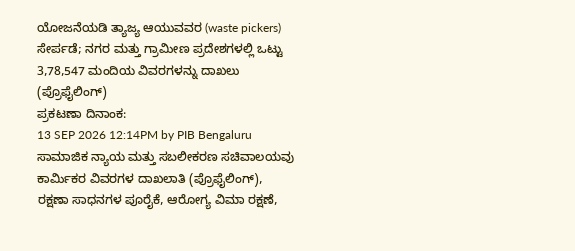ಯೋಜನೆಯಡಿ ತ್ಯಾಜ್ಯ ಆಯುವವರ (waste pickers) ಸೇರ್ಪಡೆ; ನಗರ ಮತ್ತು ಗ್ರಾಮೀಣ ಪ್ರದೇಶಗಳಲ್ಲಿ ಒಟ್ಟು 3,78,547 ಮಂದಿಯ ವಿವರಗಳನ್ನು ದಾಖಲು (ಪ್ರೊಫೈಲಿಂಗ್)
ಪ್ರಕಟಣಾ ದಿನಾಂಕ:
13 SEP 2026 12:14PM by PIB Bengaluru
ಸಾಮಾಜಿಕ ನ್ಯಾಯ ಮತ್ತು ಸಬಲೀಕರಣ ಸಚಿವಾಲಯವು ಕಾರ್ಮಿಕರ ವಿವರಗಳ ದಾಖಲಾತಿ (ಪ್ರೊಫೈಲಿಂಗ್), ರಕ್ಷಣಾ ಸಾಧನಗಳ ಪೂರೈಕೆ, ಆರೋಗ್ಯ ವಿಮಾ ರಕ್ಷಣೆ,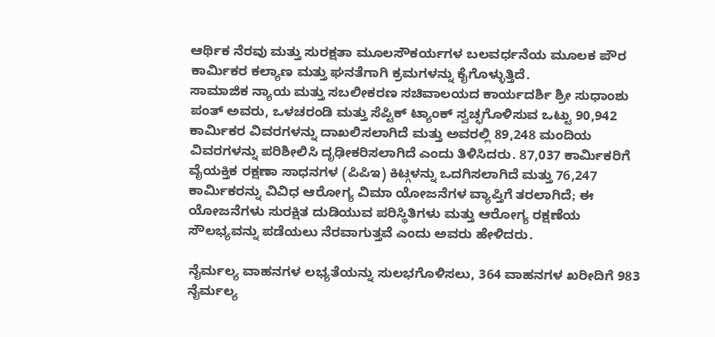ಆರ್ಥಿಕ ನೆರವು ಮತ್ತು ಸುರಕ್ಷತಾ ಮೂಲಸೌಕರ್ಯಗಳ ಬಲವರ್ಧನೆಯ ಮೂಲಕ ಪೌರ ಕಾರ್ಮಿಕರ ಕಲ್ಯಾಣ ಮತ್ತು ಘನತೆಗಾಗಿ ಕ್ರಮಗಳನ್ನು ಕೈಗೊಳ್ಳುತ್ತಿದೆ.
ಸಾಮಾಜಿಕ ನ್ಯಾಯ ಮತ್ತು ಸಬಲೀಕರಣ ಸಚಿವಾಲಯದ ಕಾರ್ಯದರ್ಶಿ ಶ್ರೀ ಸುಧಾಂಶು ಪಂತ್ ಅವರು, ಒಳಚರಂಡಿ ಮತ್ತು ಸೆಪ್ಟಿಕ್ ಟ್ಯಾಂಕ್ ಸ್ವಚ್ಛಗೊಳಿಸುವ ಒಟ್ಟು 90,942 ಕಾರ್ಮಿಕರ ವಿವರಗಳನ್ನು ದಾಖಲಿಸಲಾಗಿದೆ ಮತ್ತು ಅವರಲ್ಲಿ 89,248 ಮಂದಿಯ ವಿವರಗಳನ್ನು ಪರಿಶೀಲಿಸಿ ದೃಢೀಕರಿಸಲಾಗಿದೆ ಎಂದು ತಿಳಿಸಿದರು. 87,037 ಕಾರ್ಮಿಕರಿಗೆ ವೈಯಕ್ತಿಕ ರಕ್ಷಣಾ ಸಾಧನಗಳ (ಪಿಪಿಇ) ಕಿಟ್ಗಳನ್ನು ಒದಗಿಸಲಾಗಿದೆ ಮತ್ತು 76,247 ಕಾರ್ಮಿಕರನ್ನು ವಿವಿಧ ಆರೋಗ್ಯ ವಿಮಾ ಯೋಜನೆಗಳ ವ್ಯಾಪ್ತಿಗೆ ತರಲಾಗಿದೆ; ಈ ಯೋಜನೆಗಳು ಸುರಕ್ಷಿತ ದುಡಿಯುವ ಪರಿಸ್ಥಿತಿಗಳು ಮತ್ತು ಆರೋಗ್ಯ ರಕ್ಷಣೆಯ ಸೌಲಭ್ಯವನ್ನು ಪಡೆಯಲು ನೆರವಾಗುತ್ತವೆ ಎಂದು ಅವರು ಹೇಳಿದರು.

ನೈರ್ಮಲ್ಯ ವಾಹನಗಳ ಲಭ್ಯತೆಯನ್ನು ಸುಲಭಗೊಳಿಸಲು, 364 ವಾಹನಗಳ ಖರೀದಿಗೆ 983 ನೈರ್ಮಲ್ಯ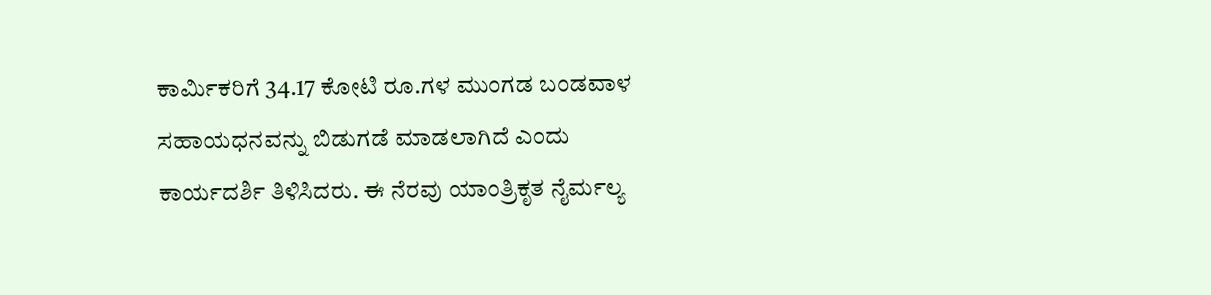ಕಾರ್ಮಿಕರಿಗೆ 34.17 ಕೋಟಿ ರೂ.ಗಳ ಮುಂಗಡ ಬಂಡವಾಳ ಸಹಾಯಧನವನ್ನು ಬಿಡುಗಡೆ ಮಾಡಲಾಗಿದೆ ಎಂದು ಕಾರ್ಯದರ್ಶಿ ತಿಳಿಸಿದರು. ಈ ನೆರವು ಯಾಂತ್ರಿಕೃತ ನೈರ್ಮಲ್ಯ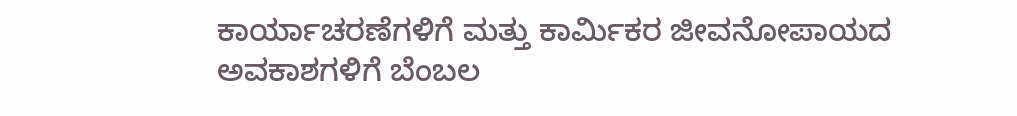ಕಾರ್ಯಾಚರಣೆಗಳಿಗೆ ಮತ್ತು ಕಾರ್ಮಿಕರ ಜೀವನೋಪಾಯದ ಅವಕಾಶಗಳಿಗೆ ಬೆಂಬಲ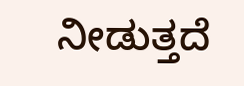ನೀಡುತ್ತದೆ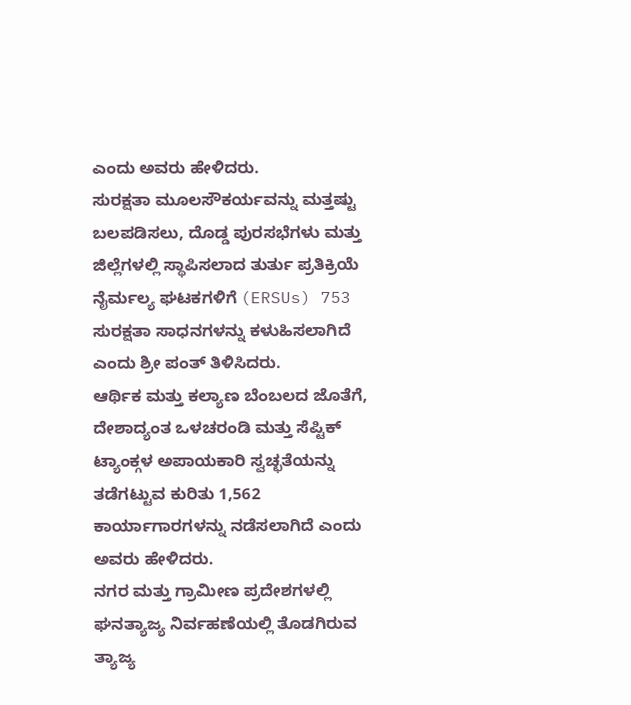ಎಂದು ಅವರು ಹೇಳಿದರು.
ಸುರಕ್ಷತಾ ಮೂಲಸೌಕರ್ಯವನ್ನು ಮತ್ತಷ್ಟು ಬಲಪಡಿಸಲು, ದೊಡ್ಡ ಪುರಸಭೆಗಳು ಮತ್ತು ಜಿಲ್ಲೆಗಳಲ್ಲಿ ಸ್ಥಾಪಿಸಲಾದ ತುರ್ತು ಪ್ರತಿಕ್ರಿಯೆ ನೈರ್ಮಲ್ಯ ಘಟಕಗಳಿಗೆ (ERSUs) 753 ಸುರಕ್ಷತಾ ಸಾಧನಗಳನ್ನು ಕಳುಹಿಸಲಾಗಿದೆ ಎಂದು ಶ್ರೀ ಪಂತ್ ತಿಳಿಸಿದರು.
ಆರ್ಥಿಕ ಮತ್ತು ಕಲ್ಯಾಣ ಬೆಂಬಲದ ಜೊತೆಗೆ, ದೇಶಾದ್ಯಂತ ಒಳಚರಂಡಿ ಮತ್ತು ಸೆಪ್ಟಿಕ್ ಟ್ಯಾಂಕ್ಗಳ ಅಪಾಯಕಾರಿ ಸ್ವಚ್ಛತೆಯನ್ನು ತಡೆಗಟ್ಟುವ ಕುರಿತು 1,562 ಕಾರ್ಯಾಗಾರಗಳನ್ನು ನಡೆಸಲಾಗಿದೆ ಎಂದು ಅವರು ಹೇಳಿದರು.
ನಗರ ಮತ್ತು ಗ್ರಾಮೀಣ ಪ್ರದೇಶಗಳಲ್ಲಿ ಘನತ್ಯಾಜ್ಯ ನಿರ್ವಹಣೆಯಲ್ಲಿ ತೊಡಗಿರುವ ತ್ಯಾಜ್ಯ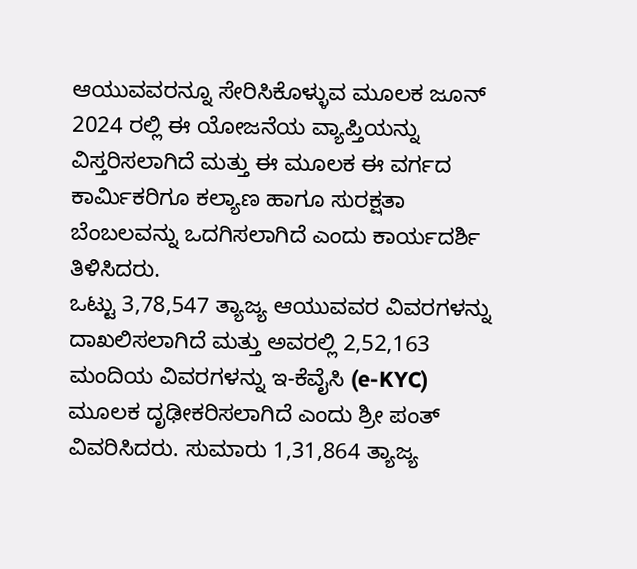ಆಯುವವರನ್ನೂ ಸೇರಿಸಿಕೊಳ್ಳುವ ಮೂಲಕ ಜೂನ್ 2024 ರಲ್ಲಿ ಈ ಯೋಜನೆಯ ವ್ಯಾಪ್ತಿಯನ್ನು ವಿಸ್ತರಿಸಲಾಗಿದೆ ಮತ್ತು ಈ ಮೂಲಕ ಈ ವರ್ಗದ ಕಾರ್ಮಿಕರಿಗೂ ಕಲ್ಯಾಣ ಹಾಗೂ ಸುರಕ್ಷತಾ ಬೆಂಬಲವನ್ನು ಒದಗಿಸಲಾಗಿದೆ ಎಂದು ಕಾರ್ಯದರ್ಶಿ ತಿಳಿಸಿದರು.
ಒಟ್ಟು 3,78,547 ತ್ಯಾಜ್ಯ ಆಯುವವರ ವಿವರಗಳನ್ನು ದಾಖಲಿಸಲಾಗಿದೆ ಮತ್ತು ಅವರಲ್ಲಿ 2,52,163 ಮಂದಿಯ ವಿವರಗಳನ್ನು ಇ-ಕೆವೈಸಿ (e-KYC) ಮೂಲಕ ದೃಢೀಕರಿಸಲಾಗಿದೆ ಎಂದು ಶ್ರೀ ಪಂತ್ ವಿವರಿಸಿದರು. ಸುಮಾರು 1,31,864 ತ್ಯಾಜ್ಯ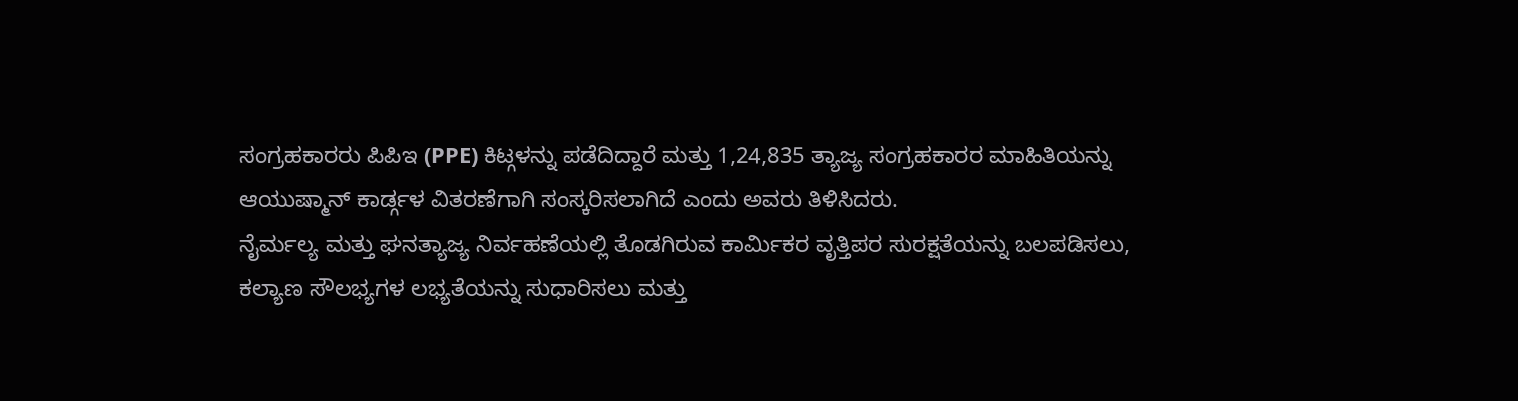ಸಂಗ್ರಹಕಾರರು ಪಿಪಿಇ (PPE) ಕಿಟ್ಗಳನ್ನು ಪಡೆದಿದ್ದಾರೆ ಮತ್ತು 1,24,835 ತ್ಯಾಜ್ಯ ಸಂಗ್ರಹಕಾರರ ಮಾಹಿತಿಯನ್ನು ಆಯುಷ್ಮಾನ್ ಕಾರ್ಡ್ಗಳ ವಿತರಣೆಗಾಗಿ ಸಂಸ್ಕರಿಸಲಾಗಿದೆ ಎಂದು ಅವರು ತಿಳಿಸಿದರು.
ನೈರ್ಮಲ್ಯ ಮತ್ತು ಘನತ್ಯಾಜ್ಯ ನಿರ್ವಹಣೆಯಲ್ಲಿ ತೊಡಗಿರುವ ಕಾರ್ಮಿಕರ ವೃತ್ತಿಪರ ಸುರಕ್ಷತೆಯನ್ನು ಬಲಪಡಿಸಲು, ಕಲ್ಯಾಣ ಸೌಲಭ್ಯಗಳ ಲಭ್ಯತೆಯನ್ನು ಸುಧಾರಿಸಲು ಮತ್ತು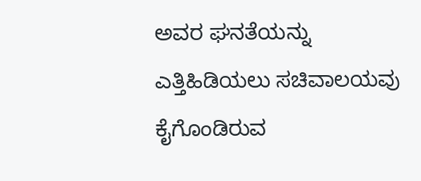ಅವರ ಘನತೆಯನ್ನು ಎತ್ತಿಹಿಡಿಯಲು ಸಚಿವಾಲಯವು ಕೈಗೊಂಡಿರುವ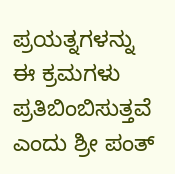ಪ್ರಯತ್ನಗಳನ್ನು ಈ ಕ್ರಮಗಳು ಪ್ರತಿಬಿಂಬಿಸುತ್ತವೆ ಎಂದು ಶ್ರೀ ಪಂತ್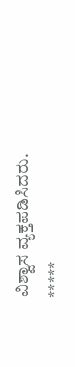ವಿಶ್ವಾಸ ವ್ಯಕ್ತಪಡಿಸಿದರು.
*****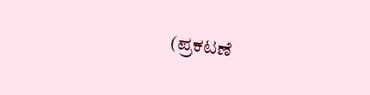(ಪ್ರಕಟಣೆ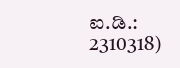ಐ.ಡಿ.: 2310318)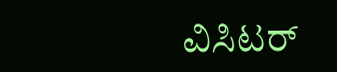ವಿಸಿಟರ್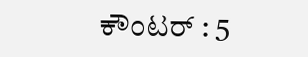ಕೌಂಟರ್ : 5